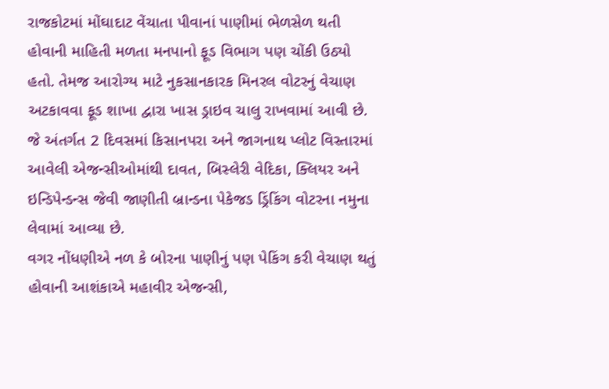રાજકોટમાં મોંઘાદાટ વેંચાતા પીવાનાં પાણીમાં ભેળસેળ થતી હોવાની માહિતી મળતા મનપાનો ફૂડ વિભાગ પણ ચોંકી ઉઠ્યો હતો. તેમજ આરોગ્ય માટે નુકસાનકારક મિનરલ વોટરનું વેચાણ અટકાવવા ફૂડ શાખા દ્વારા ખાસ ડ્રાઇવ ચાલુ રાખવામાં આવી છે. જે અંતર્ગત 2 દિવસમાં કિસાનપરા અને જાગનાથ પ્લોટ વિસ્તારમાં આવેલી એજન્સીઓમાંથી દાવત, બિસ્લેરી વેદિકા, ક્લિયર અને ઇન્ડિપેન્ડન્સ જેવી જાણીતી બ્રાન્ડના પેકેજડ ડ્રિંકિંગ વોટરના નમુના લેવામાં આવ્યા છે.
વગર નોંધણીએ નળ કે બોરના પાણીનું પણ પેકિંગ કરી વેચાણ થતું હોવાની આશંકાએ મહાવીર એજન્સી,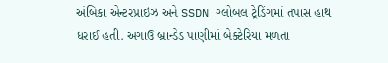અંબિકા એન્ટરપ્રાઇઝ અને SSDN ગ્લોબલ ટ્રેડિંગમાં તપાસ હાથ ધરાઈ હતી. અગાઉ બ્રાન્ડેડ પાણીમાં બેક્ટેરિયા મળતા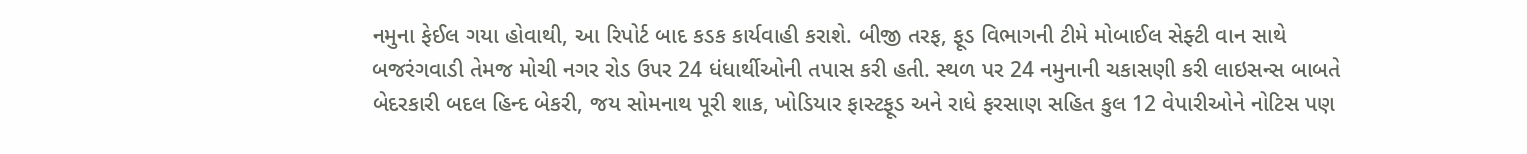નમુના ફેઈલ ગયા હોવાથી, આ રિપોર્ટ બાદ કડક કાર્યવાહી કરાશે. બીજી તરફ, ફૂડ વિભાગની ટીમે મોબાઈલ સેફ્ટી વાન સાથે બજરંગવાડી તેમજ મોચી નગર રોડ ઉપર 24 ધંધાર્થીઓની તપાસ કરી હતી. સ્થળ પર 24 નમુનાની ચકાસણી કરી લાઇસન્સ બાબતે બેદરકારી બદલ હિન્દ બેકરી, જય સોમનાથ પૂરી શાક, ખોડિયાર ફાસ્ટફૂડ અને રાધે ફરસાણ સહિત કુલ 12 વેપારીઓને નોટિસ પણ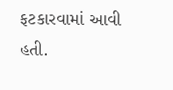ફટકારવામાં આવી હતી.